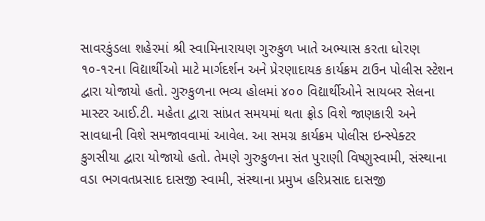સાવરકુંડલા શહેરમાં શ્રી સ્વામિનારાયણ ગુરુકુળ ખાતે અભ્યાસ કરતા ધોરણ ૧૦-૧૨ના વિદ્યાર્થીઓ માટે માર્ગદર્શન અને પ્રેરણાદાયક કાર્યક્રમ ટાઉન પોલીસ સ્ટેશન દ્વારા યોજાયો હતો. ગુરુકુળના ભવ્ય હોલમાં ૪૦૦ વિદ્યાર્થીઓને સાયબર સેલના માસ્ટર આઈ.ટી. મહેતા દ્વારા સાંપ્રત સમયમાં થતા ફ્રોડ વિશે જાણકારી અને સાવધાની વિશે સમજાવવામાં આવેલ. આ સમગ્ર કાર્યક્રમ પોલીસ ઇન્સ્પેક્ટર કુગસીયા દ્વારા યોજાયો હતો. તેમણે ગુરુકુળના સંત પુરાણી વિષ્ણુસ્વામી, સંસ્થાના વડા ભગવતપ્રસાદ દાસજી સ્વામી, સંસ્થાના પ્રમુખ હરિપ્રસાદ દાસજી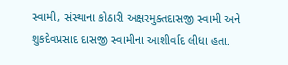સ્વામી, સંસ્થાના કોઠારી અક્ષરમુક્તદાસજી સ્વામી અને શુકદેવપ્રસાદ દાસજી સ્વામીના આશીર્વાદ લીધા હતા.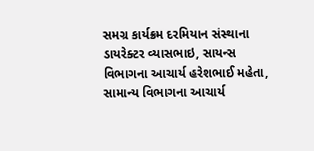સમગ્ર કાર્યક્રમ દરમિયાન સંસ્થાના ડાયરેક્ટર વ્યાસભાઇ, સાયન્સ વિભાગના આચાર્ય હરેશભાઈ મહેતા, સામાન્ય વિભાગના આચાર્ય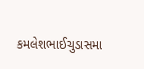કમલેશભાઈચુડાસમા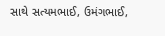સાથે સત્યમભાઈ, ઉમંગભાઈ,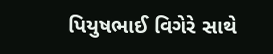પિયુષભાઈ વિગેરે સાથે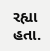રહ્યા હતા.